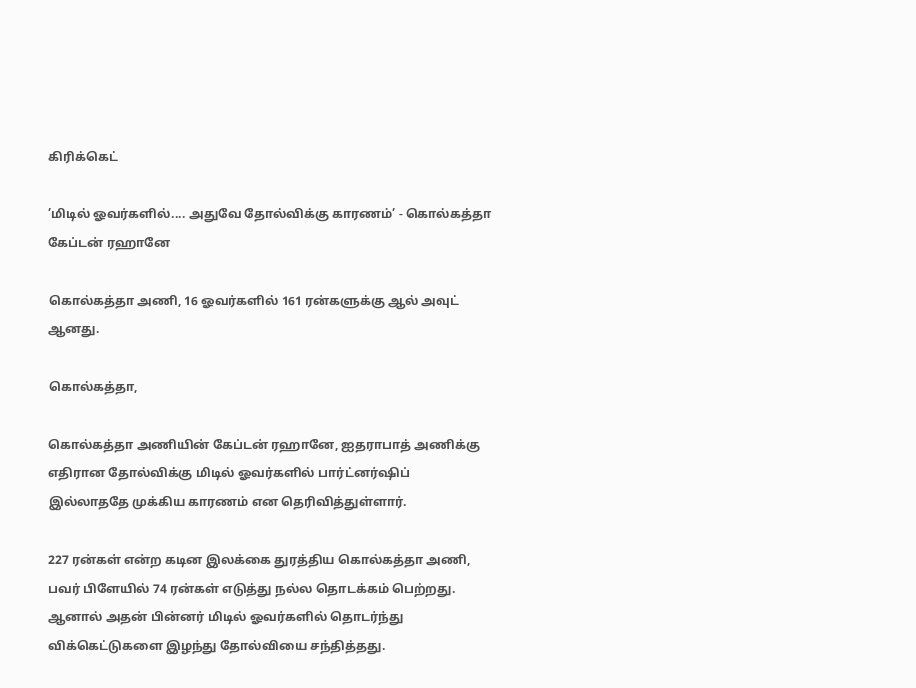கிரிக்கெட்

’மிடில் ஓவர்களில்.... அதுவே தோல்விக்கு காரணம்’ - கொல்கத்தா கேப்டன் ரஹானே

கொல்கத்தா அணி, 16 ஓவர்களில் 161 ரன்களுக்கு ஆல் அவுட் ஆனது.

கொல்கத்தா,

கொல்கத்தா அணியின் கேப்டன் ரஹானே, ஐதராபாத் அணிக்கு எதிரான தோல்விக்கு மிடில் ஓவர்களில் பார்ட்னர்ஷிப் இல்லாததே முக்கிய காரணம் என தெரிவித்துள்ளார்.

227 ரன்கள் என்ற கடின இலக்கை துரத்திய கொல்கத்தா அணி, பவர் பிளேயில் 74 ரன்கள் எடுத்து நல்ல தொடக்கம் பெற்றது. ஆனால் அதன் பின்னர் மிடில் ஓவர்களில் தொடர்ந்து விக்கெட்டுகளை இழந்து தோல்வியை சந்தித்தது.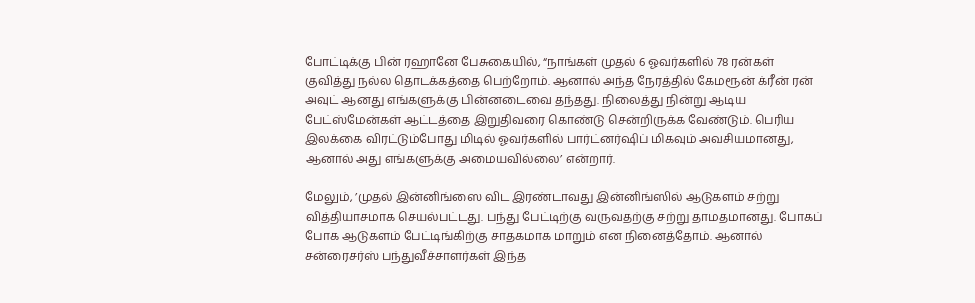போட்டிக்கு பின் ரஹானே பேசுகையில், “நாங்கள் முதல் 6 ஓவர்களில் 78 ரன்கள் குவித்து நல்ல தொடக்கத்தை பெற்றோம். ஆனால் அந்த நேரத்தில் கேமரூன் க்ரீன் ரன் அவுட் ஆனது எங்களுக்கு பின்னடைவை தந்தது. நிலைத்து நின்று ஆடிய பேட்ஸ்மேன்கள் ஆட்டத்தை இறுதிவரை கொண்டு சென்றிருக்க வேண்டும். பெரிய இலக்கை விரட்டும்போது மிடில் ஓவர்களில் பார்ட்னர்ஷிப் மிகவும் அவசியமானது, ஆனால் அது எங்களுக்கு அமையவில்லை’ என்றார்.

மேலும், ’முதல் இன்னிங்ஸை விட இரண்டாவது இன்னிங்ஸில் ஆடுகளம் சற்று வித்தியாசமாக செயல்பட்டது. பந்து பேட்டிற்கு வருவதற்கு சற்று தாமதமானது. போகப் போக ஆடுகளம் பேட்டிங்கிற்கு சாதகமாக மாறும் என நினைத்தோம். ஆனால் சன்ரைசர்ஸ் பந்துவீச்சாளர்கள் இந்த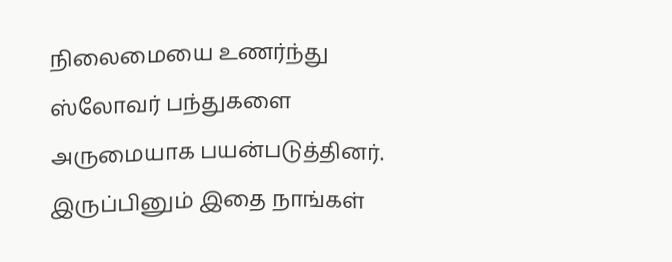நிலைமையை உணர்ந்து ஸ்லோவர் பந்துகளை அருமையாக பயன்படுத்தினர். இருப்பினும் இதை நாங்கள்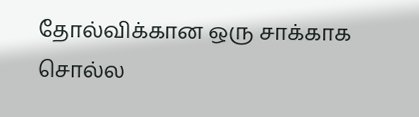தோல்விக்கான ஒரு சாக்காக சொல்ல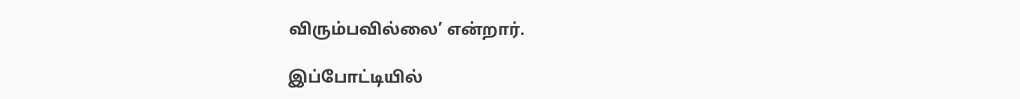விரும்பவில்லை’ என்றார்.

இப்போட்டியில்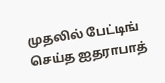முதலில் பேட்டிங் செய்த ஐதராபாத்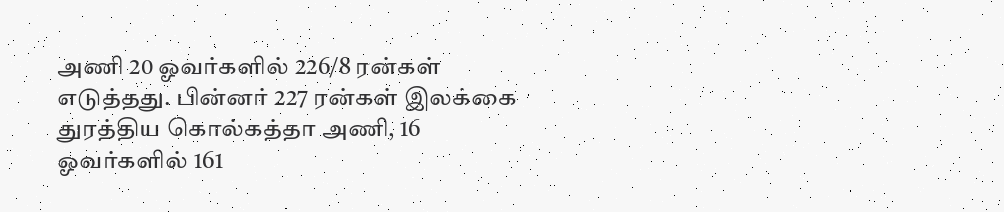அணி 20 ஓவர்களில் 226/8 ரன்கள் எடுத்தது. பின்னர் 227 ரன்கள் இலக்கை துரத்திய கொல்கத்தா அணி, 16 ஓவர்களில் 161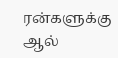ரன்களுக்கு ஆல்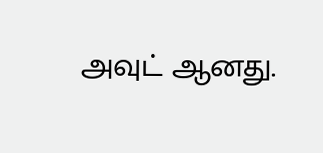அவுட் ஆனது.